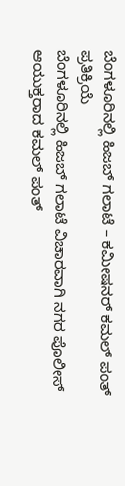ಬೆಂಗಳೂರಿನಲ್ಲಿ ಹಿಜಬ್ ಗಲಾಟೆ – ಕಮೀಷನರ್ ಕಮಲ್ ಪಂತ್ ಪ್ರತಿಕ್ರಿಯೆ
ಬೆಂಗಳೂರಿನಲ್ಲಿ ಹಿಜಬ್ ಗಲಾಟೆ ವಿಚಾರವಾಗಿ ನಗರ ಪೊಲೀಸ್ ಆಯುಕ್ತರಾದ ಕಮಲ್ ಪಂತ್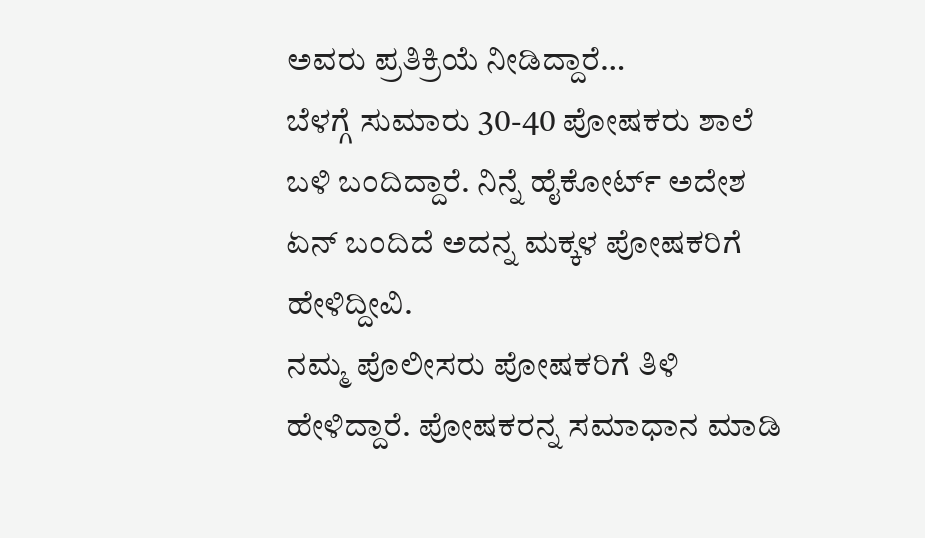ಅವರು ಪ್ರತಿಕ್ರಿಯೆ ನೀಡಿದ್ದಾರೆ…
ಬೆಳಗ್ಗೆ ಸುಮಾರು 30-40 ಪೋಷಕರು ಶಾಲೆ ಬಳಿ ಬಂದಿದ್ದಾರೆ. ನಿನ್ನೆ ಹೈಕೋರ್ಟ್ ಅದೇಶ ಏನ್ ಬಂದಿದೆ ಅದನ್ನ ಮಕ್ಕಳ ಪೋಷಕರಿಗೆ ಹೇಳಿದ್ದೀವಿ.
ನಮ್ಮ ಪೊಲೀಸರು ಪೋಷಕರಿಗೆ ತಿಳಿ ಹೇಳಿದ್ದಾರೆ. ಪೋಷಕರನ್ನ ಸಮಾಧಾನ ಮಾಡಿ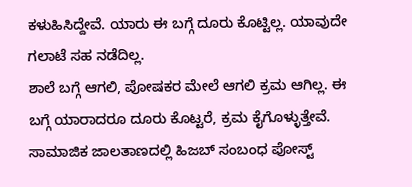ಕಳುಹಿಸಿದ್ದೇವೆ. ಯಾರು ಈ ಬಗ್ಗೆ ದೂರು ಕೊಟ್ಟಿಲ್ಲ. ಯಾವುದೇ ಗಲಾಟೆ ಸಹ ನಡೆದಿಲ್ಲ.
ಶಾಲೆ ಬಗ್ಗೆ ಆಗಲಿ, ಪೋಷಕರ ಮೇಲೆ ಆಗಲಿ ಕ್ರಮ ಆಗಿಲ್ಲ. ಈ ಬಗ್ಗೆ ಯಾರಾದರೂ ದೂರು ಕೊಟ್ಟರೆ, ಕ್ರಮ ಕೈಗೊಳ್ಳುತ್ತೇವೆ. ಸಾಮಾಜಿಕ ಜಾಲತಾಣದಲ್ಲಿ ಹಿಜಬ್ ಸಂಬಂಧ ಪೋಸ್ಟ್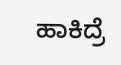ಹಾಕಿದ್ರೆ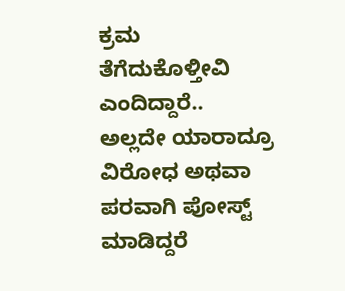ಕ್ರಮ ತೆಗೆದುಕೊಳ್ತೀವಿ ಎಂದಿದ್ದಾರೆ..
ಅಲ್ಲದೇ ಯಾರಾದ್ರೂ ವಿರೋಧ ಅಥವಾ ಪರವಾಗಿ ಪೋಸ್ಟ್ ಮಾಡಿದ್ದರೆ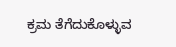ಕ್ರಮ ತೆಗೆದುಕೊಳ್ಳುವ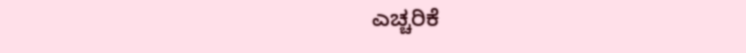ಎಚ್ಚರಿಕೆ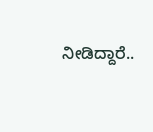ನೀಡಿದ್ದಾರೆ..